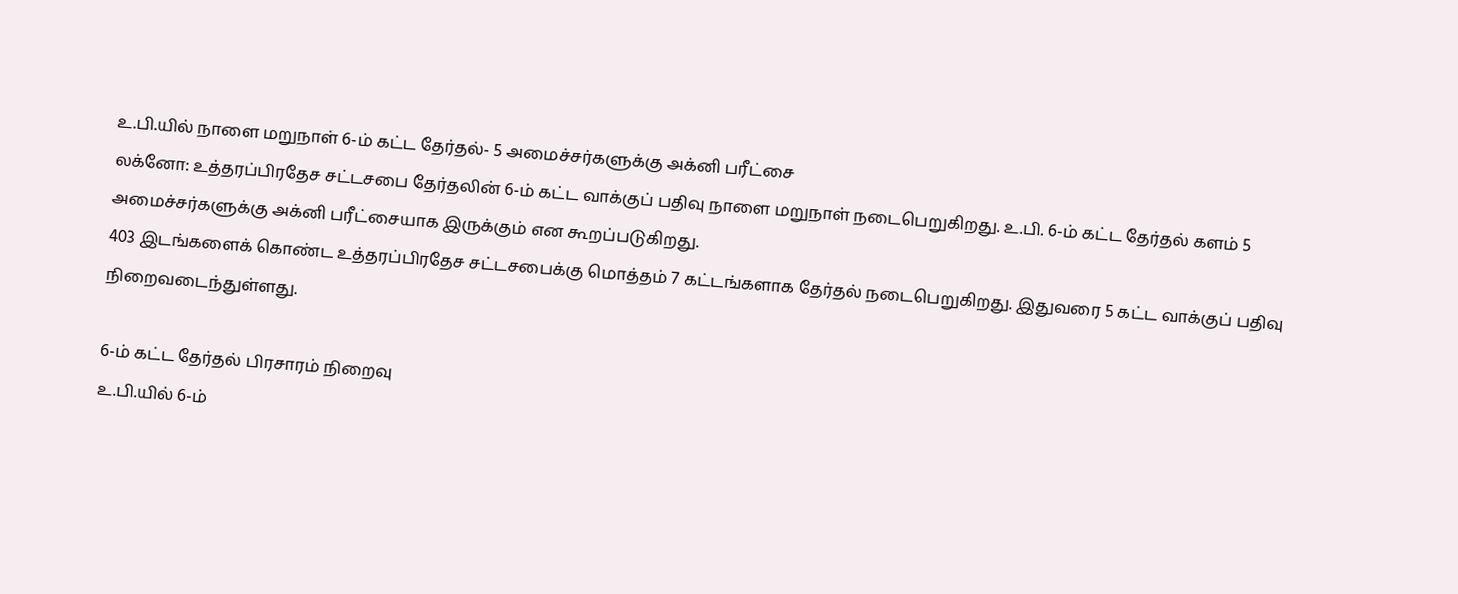உ.பி.யில் நாளை மறுநாள் 6-ம் கட்ட தேர்தல்- 5 அமைச்சர்களுக்கு அக்னி பரீட்சை
லக்னோ: உத்தரப்பிரதேச சட்டசபை தேர்தலின் 6-ம் கட்ட வாக்குப் பதிவு நாளை மறுநாள் நடைபெறுகிறது. உ.பி. 6-ம் கட்ட தேர்தல் களம் 5 அமைச்சர்களுக்கு அக்னி பரீட்சையாக இருக்கும் என கூறப்படுகிறது.
403 இடங்களைக் கொண்ட உத்தரப்பிரதேச சட்டசபைக்கு மொத்தம் 7 கட்டங்களாக தேர்தல் நடைபெறுகிறது. இதுவரை 5 கட்ட வாக்குப் பதிவு நிறைவடைந்துள்ளது.

6-ம் கட்ட தேர்தல் பிரசாரம் நிறைவு
உ.பி.யில் 6-ம்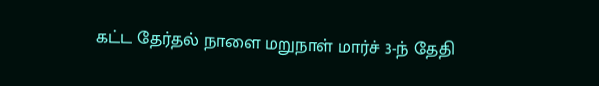கட்ட தேர்தல் நாளை மறுநாள் மார்ச் 3-ந் தேதி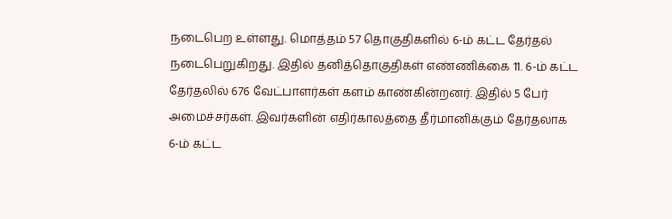நடைபெற உள்ளது. மொத்தம் 57 தொகுதிகளில் 6-ம் கட்ட தேர்தல் நடைபெறுகிறது. இதில் தனித்தொகுதிகள் எண்ணிக்கை 11. 6-ம் கட்ட தேர்தலில் 676 வேட்பாளர்கள் களம் காண்கின்றனர். இதில் 5 பேர் அமைச்சர்கள். இவர்களின் எதிர்காலத்தை தீர்மானிக்கும் தேர்தலாக 6-ம் கட்ட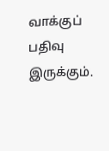வாக்குப் பதிவு இருக்கும்.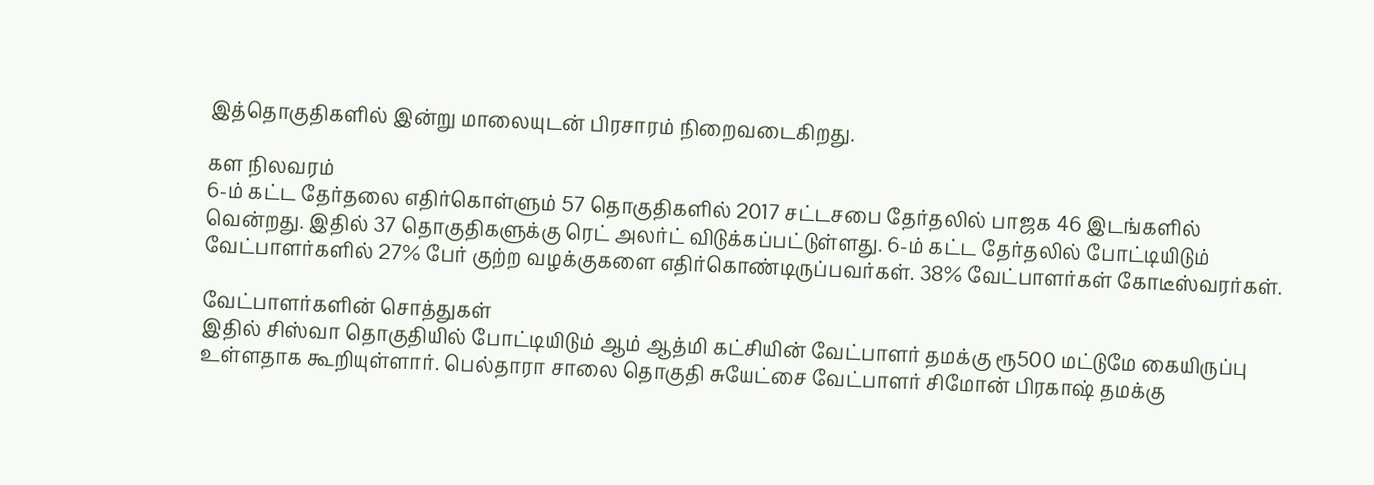இத்தொகுதிகளில் இன்று மாலையுடன் பிரசாரம் நிறைவடைகிறது.

கள நிலவரம்
6-ம் கட்ட தேர்தலை எதிர்கொள்ளும் 57 தொகுதிகளில் 2017 சட்டசபை தேர்தலில் பாஜக 46 இடங்களில் வென்றது. இதில் 37 தொகுதிகளுக்கு ரெட் அலர்ட் விடுக்கப்பட்டுள்ளது. 6-ம் கட்ட தேர்தலில் போட்டியிடும் வேட்பாளர்களில் 27% பேர் குற்ற வழக்குகளை எதிர்கொண்டிருப்பவர்கள். 38% வேட்பாளர்கள் கோடீஸ்வரர்கள்.

வேட்பாளர்களின் சொத்துகள்
இதில் சிஸ்வா தொகுதியில் போட்டியிடும் ஆம் ஆத்மி கட்சியின் வேட்பாளர் தமக்கு ரூ500 மட்டுமே கையிருப்பு உள்ளதாக கூறியுள்ளார். பெல்தாரா சாலை தொகுதி சுயேட்சை வேட்பாளர் சிமோன் பிரகாஷ் தமக்கு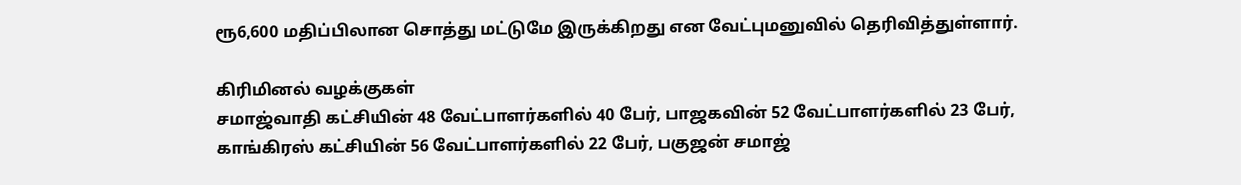ரூ6,600 மதிப்பிலான சொத்து மட்டுமே இருக்கிறது என வேட்புமனுவில் தெரிவித்துள்ளார்.

கிரிமினல் வழக்குகள்
சமாஜ்வாதி கட்சியின் 48 வேட்பாளர்களில் 40 பேர், பாஜகவின் 52 வேட்பாளர்களில் 23 பேர், காங்கிரஸ் கட்சியின் 56 வேட்பாளர்களில் 22 பேர், பகுஜன் சமாஜ்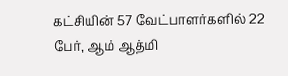கட்சியின் 57 வேட்பாளர்களில் 22 பேர், ஆம் ஆத்மி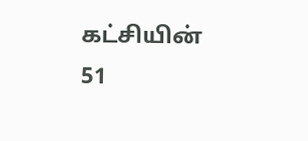கட்சியின் 51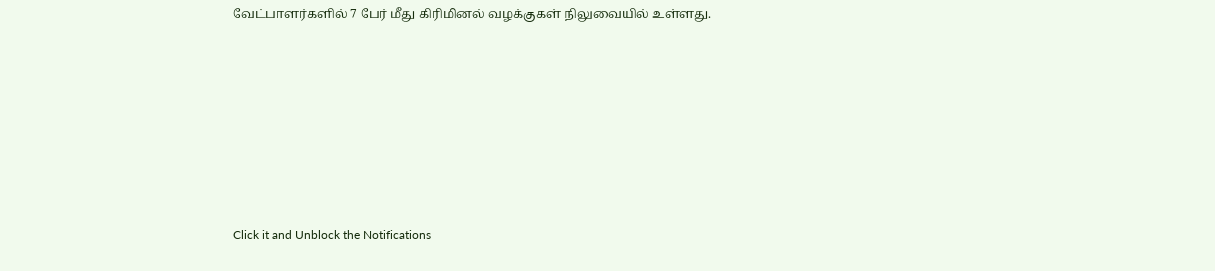வேட்பாளர்களில் 7 பேர் மீது கிரிமினல் வழக்குகள் நிலுவையில் உள்ளது.












Click it and Unblock the Notifications